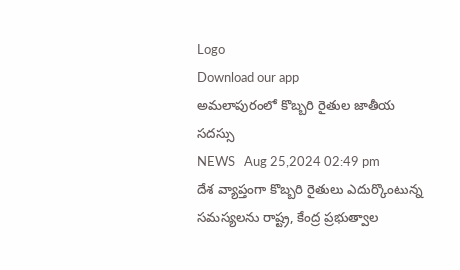Logo
Download our app
అమలాపురంలో కొబ్బరి రైతుల జాతీయ సదస్సు
NEWS   Aug 25,2024 02:49 pm
దేశ వ్యాప్తంగా కొబ్బరి రైతులు ఎదుర్కొంటున్న సమస్యలను రాష్ట్ర, కేంద్ర ప్రభుత్వాల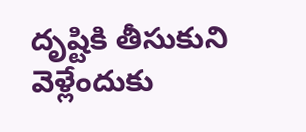దృష్టికి తీసుకుని వెళ్లేందుకు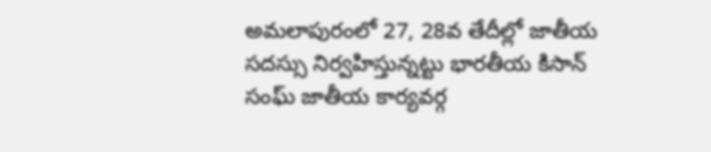అమలాపురంలో 27, 28వ తేదీల్లో జాతీయ సదస్సు నిర్వహిస్తున్నట్టు భారతీయ కిసాన్‌ సంఘ్‌ జాతీయ కార్యవర్గ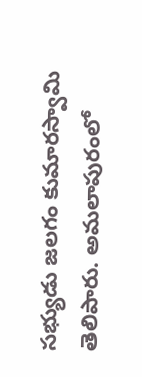సభ్యుడు జలగం కుమారస్వామి తెలిపారు. అమలాపురంలో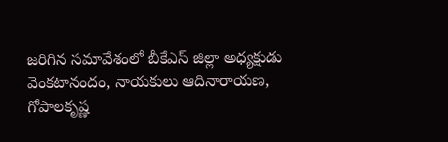జరిగిన సమావేశంలో బీకేఎస్‌ జిల్లా అధ్యక్షుడు వెంకటానందం, నాయకులు ఆదినారాయణ, గోపాలకృష్ణ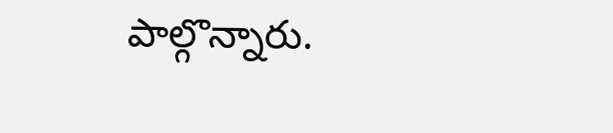పాల్గొన్నారు.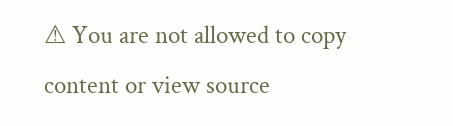⚠ You are not allowed to copy content or view source